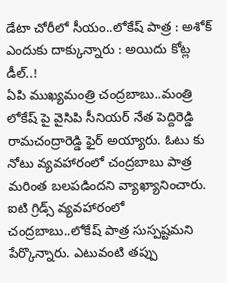డేటా చోరీలో సీయం..లోకేష్ పాత్ర : అశోక్ ఎందుకు దాక్కున్నారు : అయిదు కోట్ల డీల్..!
ఏపి ముఖ్యమంత్రి చంద్రబాబు..మంత్రి లోకేష్ పై వైసిపి సీనియర్ నేత పెద్దిరెడ్డి రామచంద్రారెడ్డి ఫైర్ అయ్యారు. ఓటు కు నోటు వ్యవహారంలో చంద్రబాబు పాత్ర మరింత బలపడిందని వ్యాఖ్యానించారు. ఐటి గ్రిడ్స్ వ్యవహారంలో చంద్రబాబు..లోకేష్ పాత్ర సుస్పష్టమని పేర్కొన్నారు. ఎటువంటి తప్పు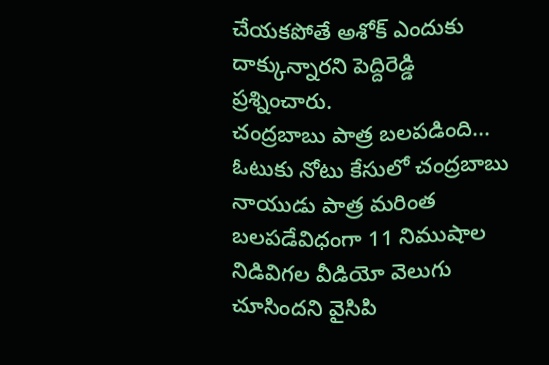చేయకపోతే అశోక్ ఎందుకు దాక్కున్నారని పెద్దిరెడ్డి ప్రశ్నించారు.
చంద్రబాబు పాత్ర బలపడింది...
ఓటుకు నోటు కేసులో చంద్రబాబు నాయుడు పాత్ర మరింత బలపడేవిధంగా 11 నిముషాల నిడివిగల వీడియో వెలుగు చూసిందని వైసిపి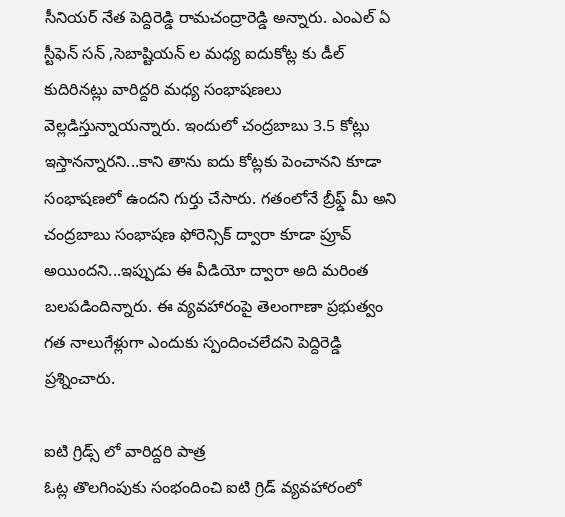సీనియర్ నేత పెద్దిరెడ్డి రామచంద్రారెడ్డి అన్నారు. ఎంఎల్ ఏ స్టీఫెన్ సన్ ,సెబాష్టియన్ ల మధ్య ఐదుకోట్ల కు డీల్ కుదిరినట్లు వారిద్దరి మధ్య సంభాషణలు వెల్లడిస్తున్నాయన్నారు. ఇందులో చంద్రబాబు 3.5 కోట్లు ఇస్తానన్నారని...కాని తాను ఐదు కోట్లకు పెంచానని కూడా సంభాషణలో ఉందని గుర్తు చేసారు. గతంలోనే బ్రీఫ్డ్ మీ అని చంద్రబాబు సంభాషణ ఫోరెన్సిక్ ద్వారా కూడా ప్రూవ్ అయిందని...ఇప్పుడు ఈ వీడియో ద్వారా అది మరింత బలపడిందిన్నారు. ఈ వ్యవహారంపై తెలంగాణా ప్రభుత్వం గత నాలుగేళ్లుగా ఎందుకు స్పందించలేదని పెద్దిరెడ్డి ప్రశ్నించారు.

ఐటి గ్రిడ్స్ లో వారిద్దరి పాత్ర
ఓట్ల తొలగింపుకు సంభందించి ఐటి గ్రిడ్ వ్యవహారంలో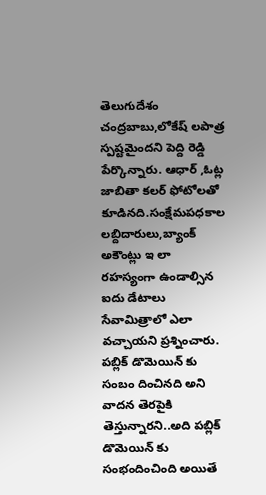తెలుగుదేశం చంద్రబాబు,లోకేష్ లపాత్ర స్పష్టమైందని పెద్ది రెడ్డి పేర్కొన్నారు. ఆధార్ ,ఓట్ల జాబితా కలర్ ఫోటోలతో కూడినది.సంక్షేమపధకాల లబ్దిదారులు,బ్యాంక్ అకౌంట్లు ఇ లా రహస్యంగా ఉండాల్సిన ఐదు డేటాలు సేవామిత్రాలో ఎలా వచ్చాయని ప్రశ్నించారు. పబ్లిక్ డొమెయిన్ కు సంబం దించినది అని వాదన తెరపైకి తెస్తున్నారని..అది పబ్లిక్ డొమెయిన్ కు సంభందించింది అయితే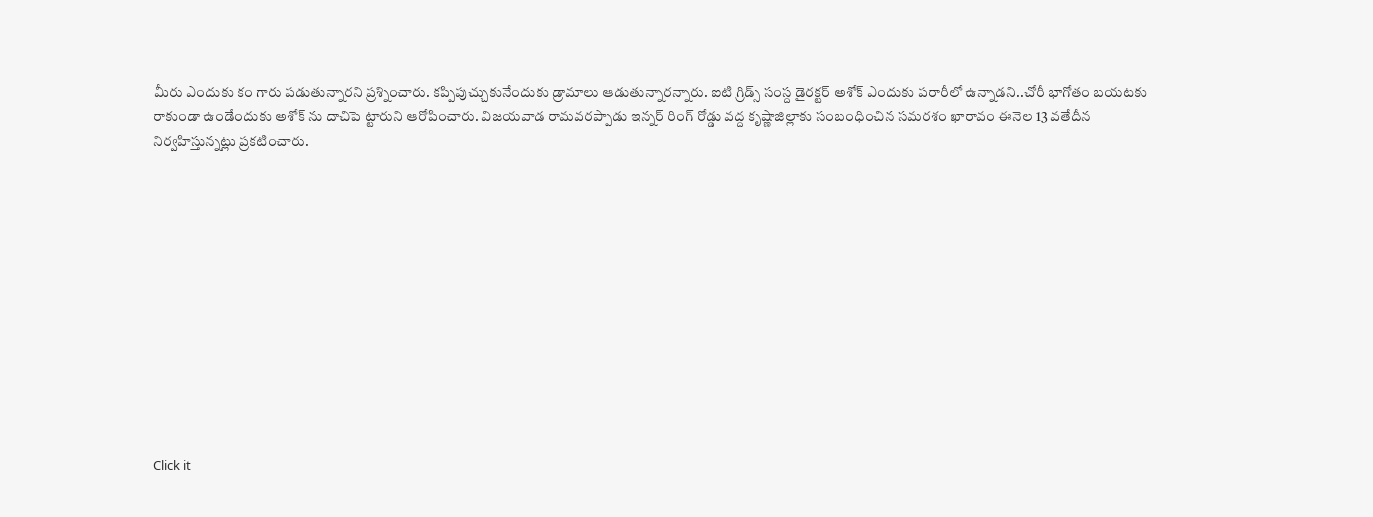మీరు ఎందుకు కం గారు పడుతున్నారని ప్రశ్నించారు. కప్పిపుచ్చుకునేందుకు డ్రామాలు ఆడుతున్నారన్నారు. ఐటి గ్రిడ్స్ సంస్ద డైరక్టర్ అశోక్ ఎందుకు పరారీలో ఉన్నాడని..చోరీ భాగోతం బయటకు రాకుండా ఉండేందుకు అశోక్ ను దాచిపె ట్టారుని ఆరోపించారు. విజయవాడ రామవరప్పాడు ఇన్నర్ రింగ్ రోడ్డు వద్ద కృష్ణాజిల్లాకు సంబంధించిన సమరశం ఖారావం ఈనెల 13 వతేదీన నిర్వహిస్తున్నట్లు ప్రకటించారు.












Click it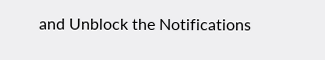and Unblock the Notifications